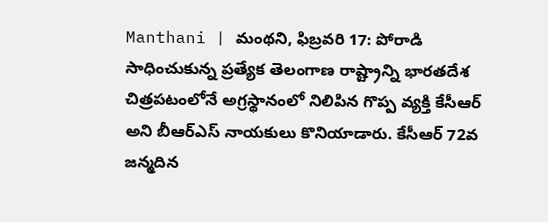Manthani | మంథని, ఫిబ్రవరి 17: పోరాడి సాధించుకున్న ప్రత్యేక తెలంగాణ రాష్ట్రాన్ని భారతదేశ చిత్రపటంలోనే అగ్రస్థానంలో నిలిపిన గొప్ప వ్యక్తి కేసీఆర్ అని బీఆర్ఎస్ నాయకులు కొనియాడారు. కేసీఆర్ 72వ జన్మదిన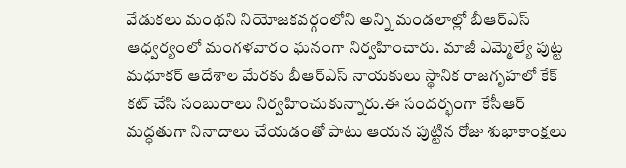వేడుకలు మంథని నియోజకవర్గంలోని అన్ని మండలాల్లో బీఆర్ఎస్ ఆధ్వర్యంలో మంగళవారం ఘనంగా నిర్వహించారు. మాజీ ఎమ్మెల్యే పుట్ట మధూకర్ ఆదేశాల మేరకు బీఆర్ఎస్ నాయకులు స్థానిక రాజగృహలో కేక్ కట్ చేసి సంబురాలు నిర్వహించుకున్నారు.ఈ సందర్భంగా కేసీఆర్ మద్ధతుగా నినాదాలు చేయడంతో పాటు ఆయన పుట్టిన రోజు శుభాకాంక్షలు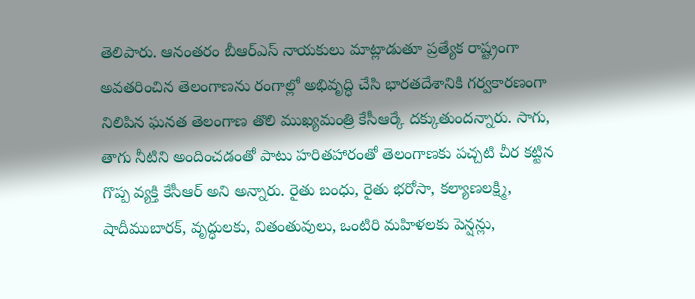తెలిపారు. ఆనంతరం బీఆర్ఎస్ నాయకులు మాట్లాడుతూ ప్రత్యేక రాష్ట్రంగా అవతరించిన తెలంగాణను రంగాల్లో అభివృద్ధి చేసి భారతదేశానికి గర్వకారణంగా నిలిపిన ఘనత తెలంగాణ తొలి ముఖ్యమంత్రి కేసీఆర్కే దక్కుతుందన్నారు. సాగు, తాగు నీటిని అందించడంతో పాటు హరితహారంతో తెలంగాణకు పచ్చటి చీర కట్టిన గొప్ప వ్యక్తి కేసీఆర్ అని అన్నారు. రైతు బంధు, రైతు భరోసా, కల్యాణలక్ష్మి, షాదీముబారక్, వృద్ధులకు, వితంతువులు, ఒంటిరి మహిళలకు పెన్షన్లు,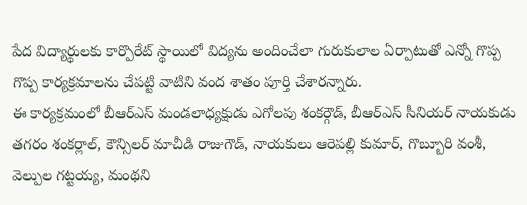పేద విద్యార్థులకు కార్పొరేట్ స్థాయిలో విద్యను అందించేలా గురుకులాల ఏర్పాటుతో ఎన్నో గొప్ప గొప్ప కార్యక్రమాలను చేపట్టి వాటిని వంద శాతం పూర్తి చేశారన్నారు.
ఈ కార్యక్రమంలో బీఆర్ఎస్ మండలాధ్యక్షుడు ఎగోలపు శంకర్గౌడ్, బీఆర్ఎస్ సీనియర్ నాయకుడు తగరం శంకర్లాల్, కౌన్సిలర్ మాచీడి రాజుగౌడ్, నాయకులు ఆరెపల్లి కుమార్, గొబ్బూరి వంశీ, వెల్పుల గట్టయ్య, మంథని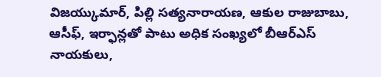విజయ్కుమార్, పిల్లి సత్యనారాయణ, ఆకుల రాజుబాబు, ఆసీఫ్, ఇర్ఫాన్లతో పాటు అధిక సంఖ్యలో బీఆర్ఎస్ నాయకులు,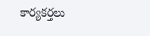కార్యకర్తలు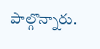పాల్గొన్నారు.